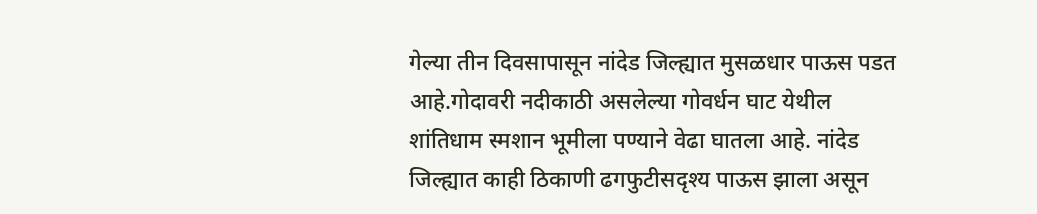गेल्या तीन दिवसापासून नांदेड जिल्ह्यात मुसळधार पाऊस पडत आहे.गोदावरी नदीकाठी असलेल्या गोवर्धन घाट येथील शांतिधाम स्मशान भूमीला पण्याने वेढा घातला आहे. नांदेड जिल्ह्यात काही ठिकाणी ढगफुटीसदृश्य पाऊस झाला असून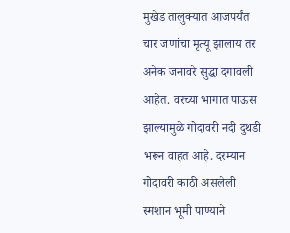मुखेड तालुक्यात आजपर्यंत चार जणांचा मृत्यू झालाय तर अनेक जनावरे सुद्धा दगावली आहेत. वरच्या भागात पाऊस झाल्यामुळे गोदावरी नदी दुथडी भरून वाहत आहे. दरम्यान गोदावरी काठी असलेली स्मशान भूमी पाण्याने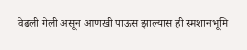वेढली गेली असून आणखी पाऊस झाल्यास ही स्मशानभूमि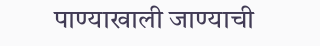पाण्याखाली जाण्याची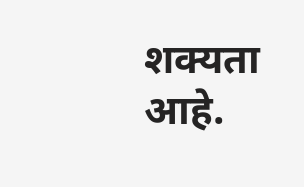शक्यता आहे.